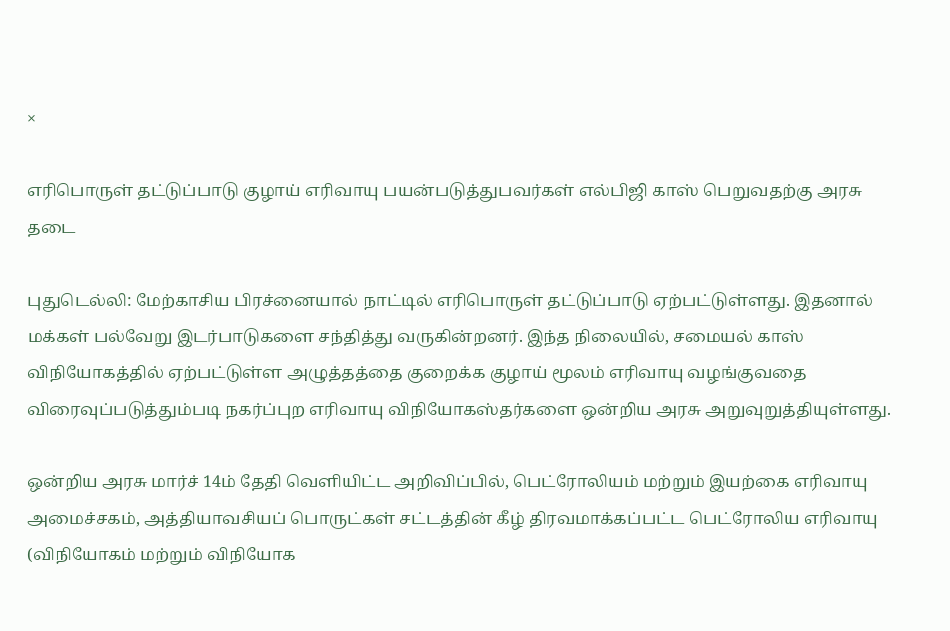×

எரிபொருள் தட்டுப்பாடு குழாய் எரிவாயு பயன்படுத்துபவர்கள் எல்பிஜி காஸ் பெறுவதற்கு அரசு தடை

புதுடெல்லி: மேற்காசிய பிரச்னையால் நாட்டில் எரிபொருள் தட்டுப்பாடு ஏற்பட்டுள்ளது. இதனால் மக்கள் பல்வேறு இடர்பாடுகளை சந்தித்து வருகின்றனர். இந்த நிலையில், சமையல் காஸ் விநியோகத்தில் ஏற்பட்டுள்ள அழுத்தத்தை குறைக்க குழாய் மூலம் எரிவாயு வழங்குவதை விரைவுப்படுத்தும்படி நகர்ப்புற எரிவாயு விநியோகஸ்தர்களை ஒன்றிய அரசு அறுவுறுத்தியுள்ளது.

ஒன்றிய அரசு மார்ச் 14ம் தேதி வெளியிட்ட அறிவிப்பில், பெட்ரோலியம் மற்றும் இயற்கை எரிவாயு அமைச்சகம், அத்தியாவசியப் பொருட்கள் சட்டத்தின் கீழ் திரவமாக்கப்பட்ட பெட்ரோலிய எரிவாயு (விநியோகம் மற்றும் விநியோக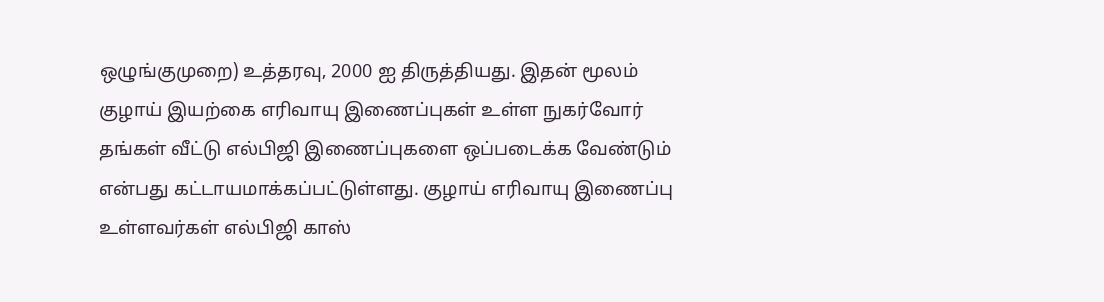ஒழுங்குமுறை) உத்தரவு, 2000 ஐ திருத்தியது. இதன் மூலம் குழாய் இயற்கை எரிவாயு இணைப்புகள் உள்ள நுகர்வோர் தங்கள் வீட்டு எல்பிஜி இணைப்புகளை ஒப்படைக்க வேண்டும் என்பது கட்டாயமாக்கப்பட்டுள்ளது. குழாய் எரிவாயு இணைப்பு உள்ளவர்கள் எல்பிஜி காஸ்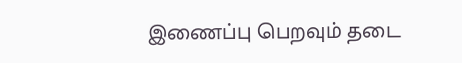இணைப்பு பெறவும் தடை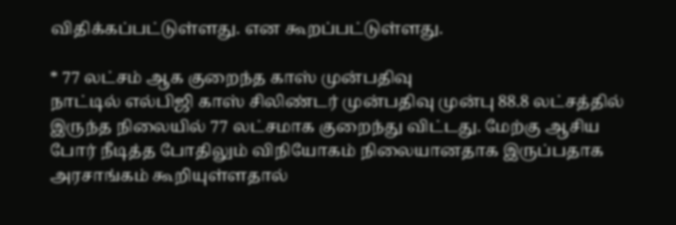விதிக்கப்பட்டுள்ளது. என கூறப்பட்டுள்ளது.

* 77 லட்சம் ஆக குறைந்த காஸ் முன்பதிவு
நாட்டில் எல்பிஜி காஸ் சிலிண்டர் முன்பதிவு முன்பு 88.8 லட்சத்தில் இருந்த நிலையில் 77 லட்சமாக குறைந்து விட்டது. மேற்கு ஆசிய போர் நீடித்த போதிலும் விநியோகம் நிலையானதாக இருப்பதாக அரசாங்கம் கூறியுள்ளதால்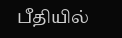பீதியில்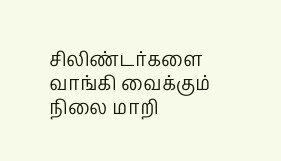சிலிண்டர்களை வாங்கி வைக்கும் நிலை மாறி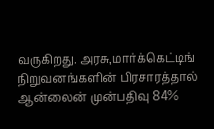வருகிறது. அரசு,மார்க்கெட்டிங் நிறுவனங்களின் பிரசாரத்தால் ஆன்லைன் முன்பதிவு 84%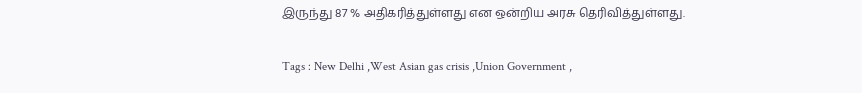இருந்து 87 % அதிகரித்துள்ளது என ஒன்றிய அரசு தெரிவித்துள்ளது.

Tags : New Delhi ,West Asian gas crisis ,Union Government ,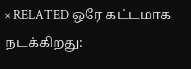× RELATED ஒரே கட்டமாக நடக்கிறது: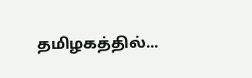தமிழகத்தில்...